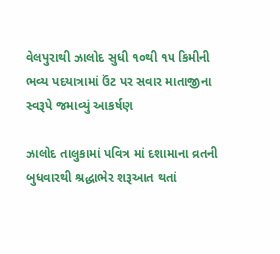વેલપુરાથી ઝાલોદ સુધી ૧૦થી ૧૫ કિમીની ભવ્ય પદયાત્રામાં ઉંટ પર સવાર માતાજીના સ્વરૂપે જમાવ્યું આકર્ષણ

ઝાલોદ તાલુકામાં પવિત્ર માં દશામાના વ્રતની બુધવારથી શ્રદ્ધાભેર શરૂઆત થતાં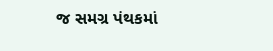જ સમગ્ર પંથકમાં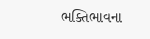ભક્તિભાવના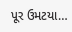પૂર ઉમટયા…